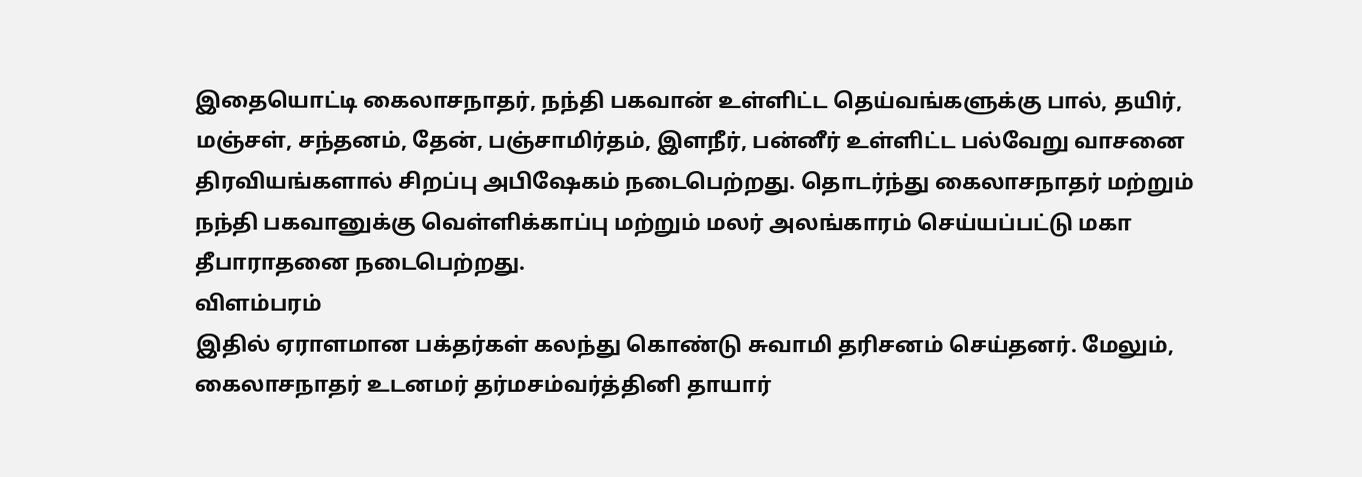இதையொட்டி கைலாசநாதர், நந்தி பகவான் உள்ளிட்ட தெய்வங்களுக்கு பால், தயிர், மஞ்சள், சந்தனம், தேன், பஞ்சாமிர்தம், இளநீர், பன்னீர் உள்ளிட்ட பல்வேறு வாசனை திரவியங்களால் சிறப்பு அபிஷேகம் நடைபெற்றது. தொடர்ந்து கைலாசநாதர் மற்றும் நந்தி பகவானுக்கு வெள்ளிக்காப்பு மற்றும் மலர் அலங்காரம் செய்யப்பட்டு மகா தீபாராதனை நடைபெற்றது.
விளம்பரம்
இதில் ஏராளமான பக்தர்கள் கலந்து கொண்டு சுவாமி தரிசனம் செய்தனர். மேலும், கைலாசநாதர் உடனமர் தர்மசம்வர்த்தினி தாயார்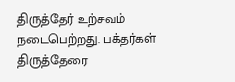திருத்தேர் உற்சவம் நடைபெற்றது. பக்தர்கள் திருத்தேரை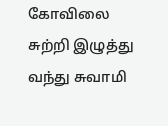கோவிலை சுற்றி இழுத்து வந்து சுவாமி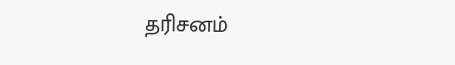தரிசனம்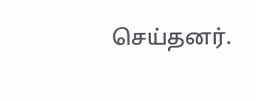செய்தனர்.